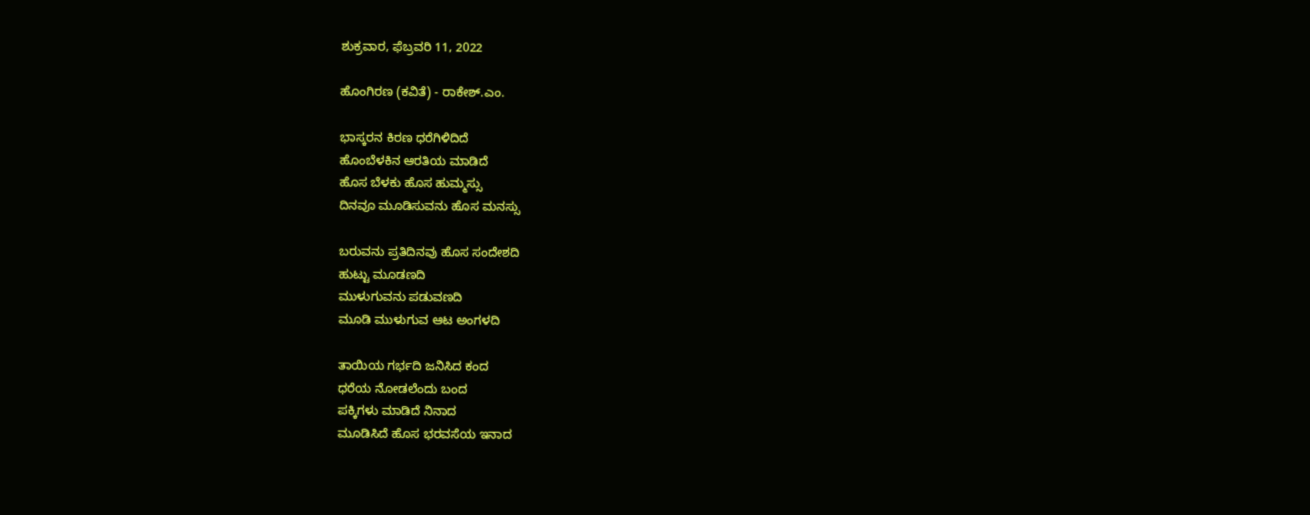ಶುಕ್ರವಾರ, ಫೆಬ್ರವರಿ 11, 2022

ಹೊಂಗಿರಣ (ಕವಿತೆ) - ರಾಕೇಶ್.ಎಂ.

ಭಾಸ್ಕರನ ಕಿರಣ ಧರೆಗಿಳಿದಿದೆ
ಹೊಂಬೆಳಕಿನ ಆರತಿಯ ಮಾಡಿದೆ
ಹೊಸ ಬೆಳಕು ಹೊಸ ಹುಮ್ಮಸ್ಸು
ದಿನವೂ ಮೂಡಿಸುವನು ಹೊಸ ಮನಸ್ಸು

ಬರುವನು ಪ್ರತಿದಿನವು ಹೊಸ ಸಂದೇಶದಿ
ಹುಟ್ಟು ಮೂಡಣದಿ
ಮುಳುಗುವನು ಪಡುವಣದಿ
ಮೂಡಿ ಮುಳುಗುವ ಆಟ ಅಂಗಳದಿ

ತಾಯಿಯ ಗರ್ಭದಿ ಜನಿಸಿದ ಕಂದ
ಧರೆಯ ನೋಡಲೆಂದು ಬಂದ
ಪಕ್ಕಿಗಳು ಮಾಡಿದೆ ನಿನಾದ
ಮೂಡಿಸಿದೆ ಹೊಸ ಭರವಸೆಯ ಇನಾದ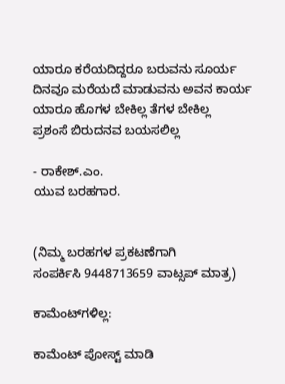ಯಾರೂ ಕರೆಯದಿದ್ದರೂ ಬರುವನು ಸೂರ್ಯ
ದಿನವೂ ಮರೆಯದೆ ಮಾಡುವನು ಅವನ ಕಾರ್ಯ
ಯಾರೂ ಹೊಗಳ ಬೇಕಿಲ್ಲ ತೆಗಳ ಬೇಕಿಲ್ಲ
ಪ್ರಶಂಸೆ ಬಿರುದನವ ಬಯಸಲಿಲ್ಲ

- ರಾಕೇಶ್.ಎಂ.
ಯುವ ಬರಹಗಾರ.


(ನಿಮ್ಮ ಬರಹಗಳ ಪ್ರಕಟಣೆಗಾಗಿ ಸಂಪರ್ಕಿಸಿ ‌9448713659 ವಾಟ್ಸಪ್ ಮಾತ್ರ)

ಕಾಮೆಂಟ್‌ಗಳಿಲ್ಲ:

ಕಾಮೆಂಟ್‌‌ ಪೋಸ್ಟ್‌ ಮಾಡಿ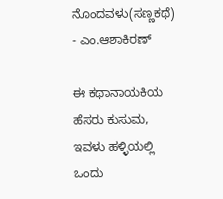ನೊಂದವಳು(ಸಣ್ಣಕಥೆ) - ಎಂ.ಆಶಾಕಿರಣ್

ಈ ಕಥಾನಾಯಕಿಯ ಹೆಸರು ಕುಸುಮ, ಇವಳು ಹಳ್ಳಿಯಲ್ಲಿ ಒಂದು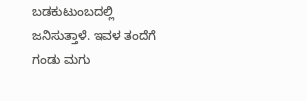ಬಡಕುಟುಂಬದಲ್ಲಿ ಜನಿಸುತ್ತಾಳೆ. ಇವಳ ತಂದೆಗೆ  ಗಂಡು ಮಗು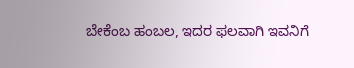ಬೇಕೆಂಬ ಹಂಬಲ, ಇದರ ಫಲವಾಗಿ ಇವನಿಗೆ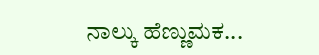ನಾಲ್ಕು ಹೆಣ್ಣುಮಕ...